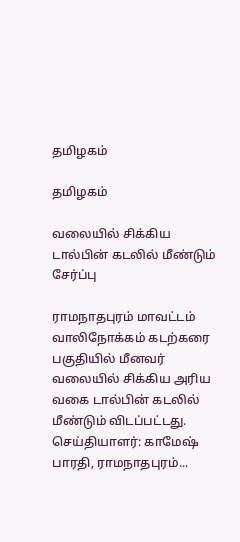தமிழகம்

தமிழகம்

வலையில் சிக்கிய டால்பின் கடலில் மீண்டும் சேர்ப்பு

ராமநாதபுரம் மாவட்டம் வாலிநோக்கம் கடற்கரை பகுதியில் மீனவர் வலையில் சிக்கிய அரிய வகை டால்பின் கடலில் மீண்டும் விடப்பட்டது. செய்தியாளர்: காமேஷ் பாரதி, ராமநாதபுரம்...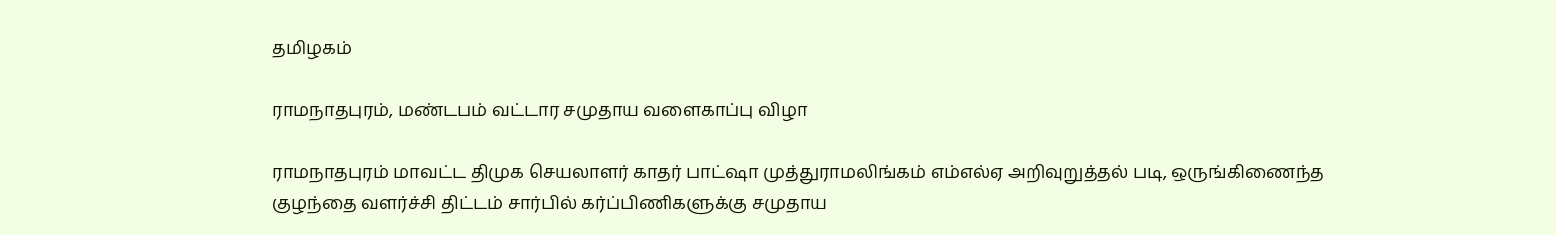தமிழகம்

ராமநாதபுரம், மண்டபம் வட்டார சமுதாய வளைகாப்பு விழா

ராமநாதபுரம் மாவட்ட திமுக செயலாளர் காதர் பாட்ஷா முத்துராமலிங்கம் எம்எல்ஏ அறிவுறுத்தல் படி, ஒருங்கிணைந்த குழந்தை வளர்ச்சி திட்டம் சார்பில் கர்ப்பிணிகளுக்கு சமுதாய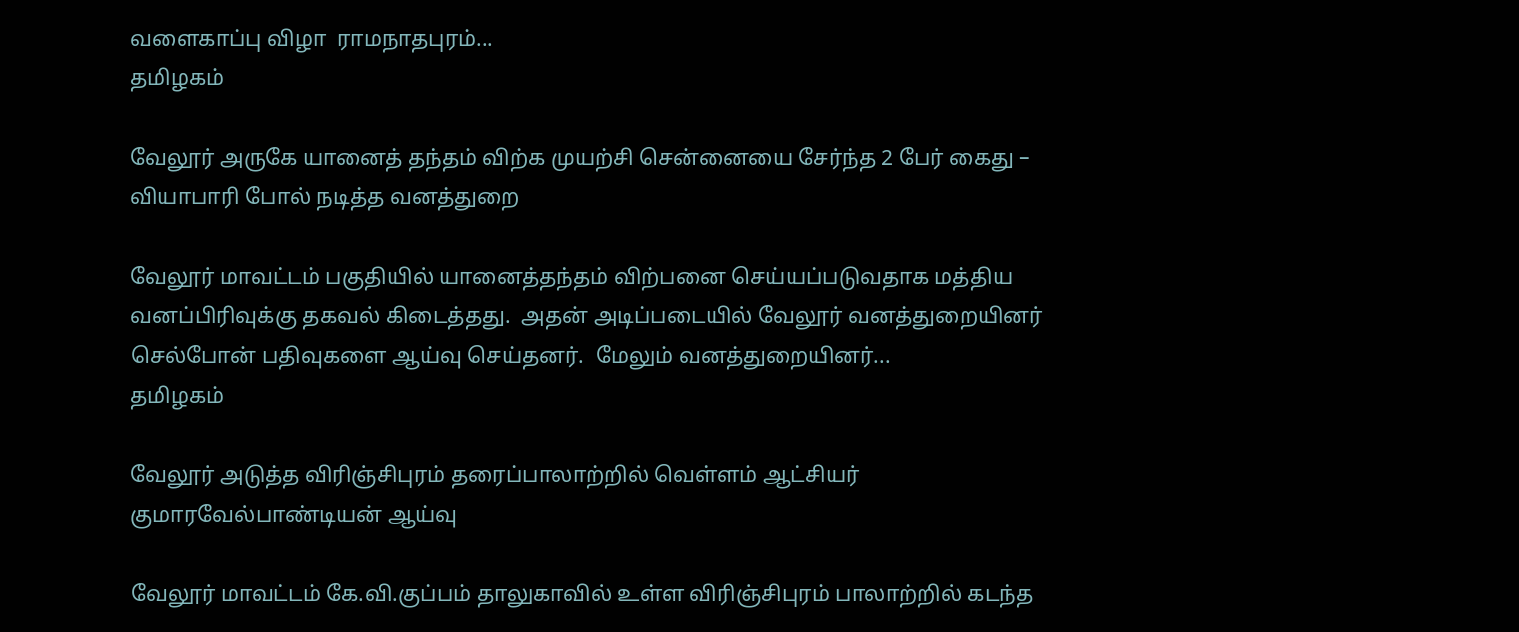வளைகாப்பு விழா  ராமநாதபுரம்...
தமிழகம்

வேலூர் அருகே யானைத் தந்தம் விற்க முயற்சி சென்னையை சேர்ந்த 2 பேர் கைது – வியாபாரி போல் நடித்த வனத்துறை

வேலூர் மாவட்டம் பகுதியில் யானைத்தந்தம் விற்பனை செய்யப்படுவதாக மத்திய வனப்பிரிவுக்கு தகவல் கிடைத்தது.  அதன் அடிப்படையில் வேலூர் வனத்துறையினர் செல்போன் பதிவுகளை ஆய்வு செய்தனர்.  மேலும் வனத்துறையினர்...
தமிழகம்

வேலூர் அடுத்த விரிஞ்சிபுரம் தரைப்பாலாற்றில் வெள்ளம் ஆட்சியர் குமாரவேல்பாண்டியன் ஆய்வு

வேலூர் மாவட்டம் கே.வி.குப்பம் தாலுகாவில் உள்ள விரிஞ்சிபுரம் பாலாற்றில் கடந்த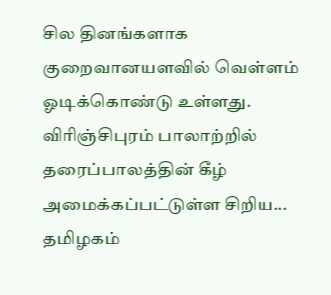சில தினங்களாக குறைவானயளவில் வெள்ளம் ஓடிக்கொண்டு உள்ளது.  விரிஞ்சிபுரம் பாலாற்றில் தரைப்பாலத்தின் கீழ் அமைக்கப்பட்டுள்ள சிறிய...
தமிழகம்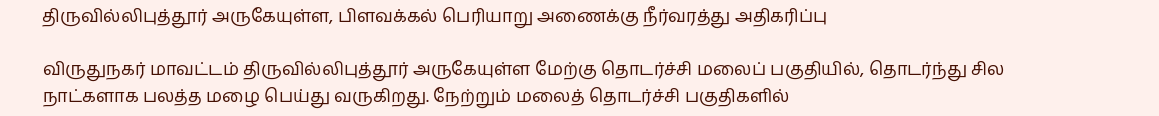திருவில்லிபுத்தூர் அருகேயுள்ள, பிளவக்கல் பெரியாறு அணைக்கு நீர்வரத்து அதிகரிப்பு

விருதுநகர் மாவட்டம் திருவில்லிபுத்தூர் அருகேயுள்ள மேற்கு தொடர்ச்சி மலைப் பகுதியில், தொடர்ந்து சில நாட்களாக பலத்த மழை பெய்து வருகிறது. நேற்றும் மலைத் தொடர்ச்சி பகுதிகளில்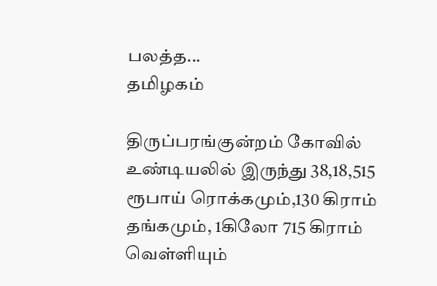பலத்த...
தமிழகம்

திருப்பரங்குன்றம் கோவில் உண்டியலில் இருந்து 38,18,515 ரூபாய் ரொக்கமும்,130 கிராம் தங்கமும், 1கிலோ 715 கிராம் வெள்ளியும்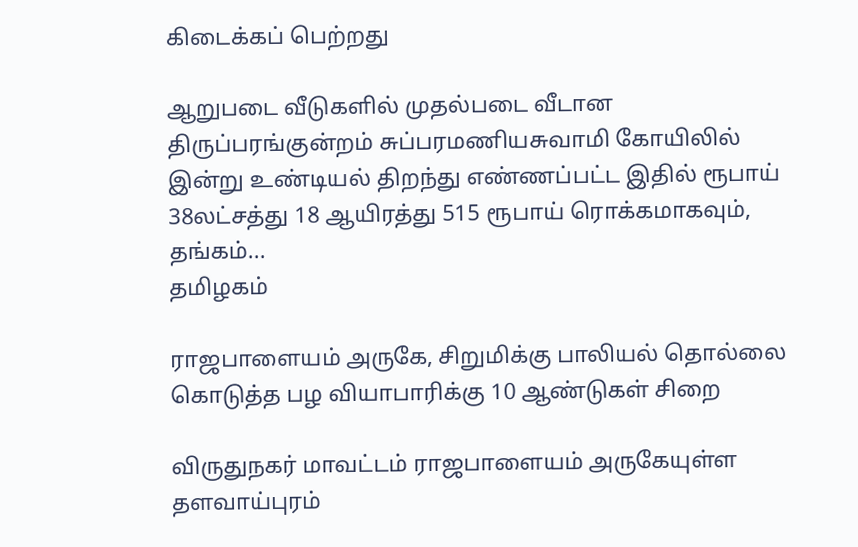கிடைக்கப் பெற்றது

ஆறுபடை வீடுகளில் முதல்படை வீடான திருப்பரங்குன்றம் சுப்பரமணியசுவாமி கோயிலில் இன்று உண்டியல் திறந்து எண்ணப்பட்ட இதில் ரூபாய் 38லட்சத்து 18 ஆயிரத்து 515 ரூபாய் ரொக்கமாகவும், தங்கம்...
தமிழகம்

ராஜபாளையம் அருகே, சிறுமிக்கு பாலியல் தொல்லை கொடுத்த பழ வியாபாரிக்கு 10 ஆண்டுகள் சிறை

விருதுநகர் மாவட்டம் ராஜபாளையம் அருகேயுள்ள தளவாய்புரம்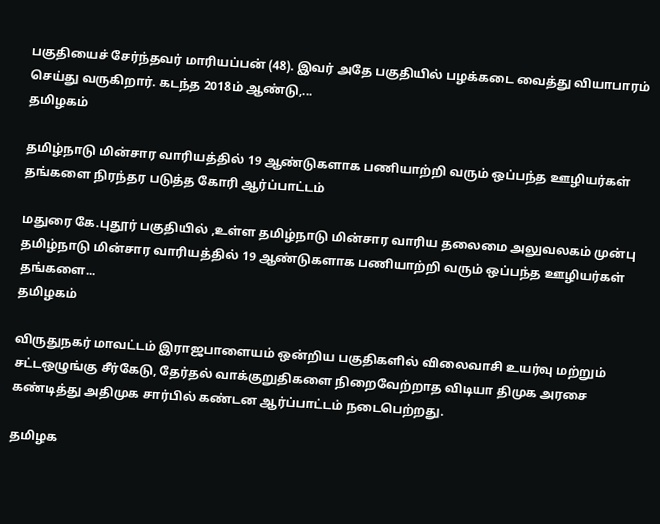பகுதியைச் சேர்ந்தவர் மாரியப்பன் (48). இவர் அதே பகுதியில் பழக்கடை வைத்து வியாபாரம் செய்து வருகிறார். கடந்த 2018ம் ஆண்டு,...
தமிழகம்

தமிழ்நாடு மின்சார வாரியத்தில் 19 ஆண்டுகளாக பணியாற்றி வரும் ஒப்பந்த ஊழியர்கள் தங்களை நிரந்தர படுத்த கோரி ஆர்ப்பாட்டம்

மதுரை கே.புதூர் பகுதியில் ,உள்ள தமிழ்நாடு மின்சார வாரிய தலைமை அலுவலகம் முன்பு தமிழ்நாடு மின்சார வாரியத்தில் 19 ஆண்டுகளாக பணியாற்றி வரும் ஒப்பந்த ஊழியர்கள் தங்களை...
தமிழகம்

விருதுநகர் மாவட்டம் இராஜபாளையம் ஒன்றிய பகுதிகளில் விலைவாசி உயர்வு மற்றும் சட்டஒழுங்கு சீர்கேடு, தேர்தல் வாக்குறுதிகளை நிறைவேற்றாத விடியா திமுக அரசை கண்டித்து அதிமுக சார்பில் கண்டன ஆர்ப்பாட்டம் நடைபெற்றது.

தமிழக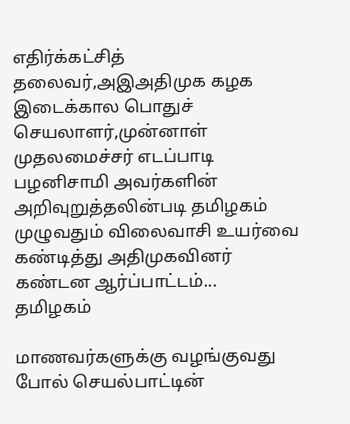எதிர்க்கட்சித் தலைவர்,அஇஅதிமுக கழக இடைக்கால பொதுச் செயலாளர்,முன்னாள் முதலமைச்சர் எடப்பாடி பழனிசாமி அவர்களின் அறிவுறுத்தலின்படி தமிழகம் முழுவதும் விலைவாசி உயர்வை கண்டித்து அதிமுகவினர் கண்டன ஆர்ப்பாட்டம்...
தமிழகம்

மாணவர்களுக்கு வழங்குவது போல் செயல்பாட்டின்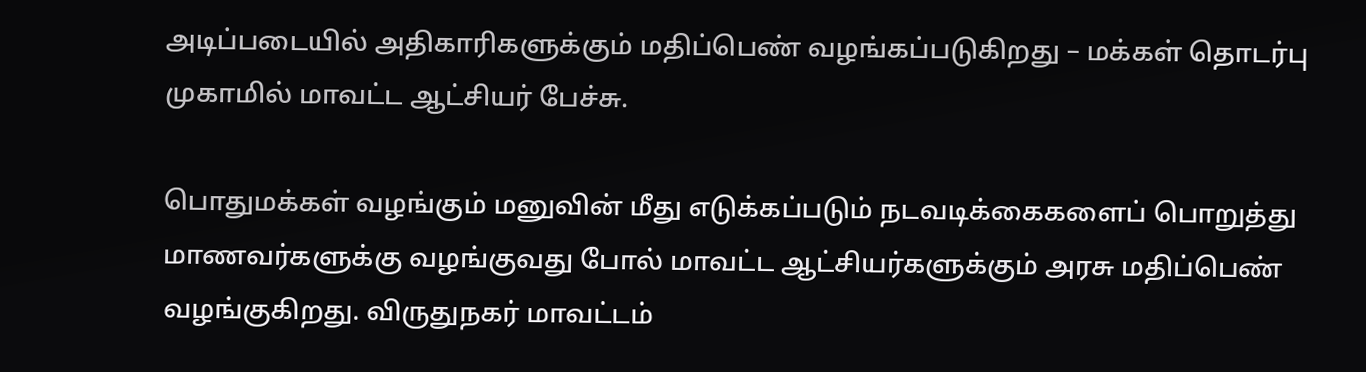அடிப்படையில் அதிகாரிகளுக்கும் மதிப்பெண் வழங்கப்படுகிறது – மக்கள் தொடர்பு முகாமில் மாவட்ட ஆட்சியர் பேச்சு.

பொதுமக்கள் வழங்கும் மனுவின் மீது எடுக்கப்படும் நடவடிக்கைகளைப் பொறுத்து மாணவர்களுக்கு வழங்குவது போல் மாவட்ட ஆட்சியர்களுக்கும் அரசு மதிப்பெண் வழங்குகிறது. விருதுநகர் மாவட்டம்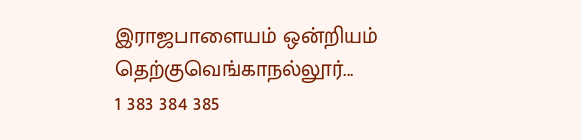இராஜபாளையம் ஒன்றியம் தெற்குவெங்காநல்லூர்...
1 383 384 385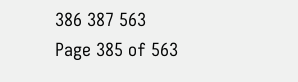386 387 563
Page 385 of 563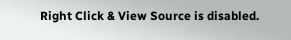Right Click & View Source is disabled.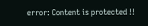error: Content is protected !!